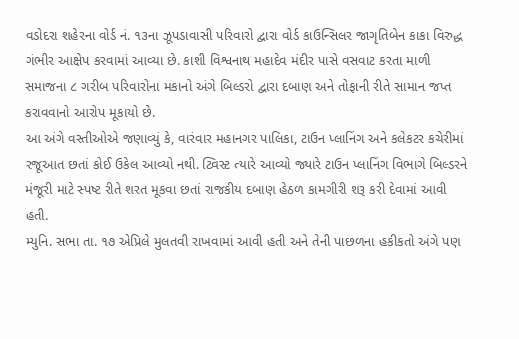વડોદરા શહેરના વોર્ડ નં. ૧૩ના ઝૂપડાવાસી પરિવારો દ્વારા વોર્ડ કાઉન્સિલર જાગૃતિબેન કાકા વિરુદ્ધ ગંભીર આક્ષેપ કરવામાં આવ્યા છે. કાશી વિશ્વનાથ મહાદેવ મંદીર પાસે વસવાટ કરતા માળી સમાજના ૮ ગરીબ પરિવારોના મકાનો અંગે બિલ્ડરો દ્વારા દબાણ અને તોફાની રીતે સામાન જપ્ત કરાવવાનો આરોપ મૂકાયો છે.
આ અંગે વસ્તીઓએ જણાવ્યું કે, વારંવાર મહાનગર પાલિકા, ટાઉન પ્લાનિંગ અને કલેકટર કચેરીમાં રજૂઆત છતાં કોઈ ઉકેલ આવ્યો નથી. ટ્વિસ્ટ ત્યારે આવ્યો જ્યારે ટાઉન પ્લાનિંગ વિભાગે બિલ્ડરને મંજૂરી માટે સ્પષ્ટ રીતે શરત મૂકવા છતાં રાજકીય દબાણ હેઠળ કામગીરી શરૂ કરી દેવામાં આવી હતી.
મ્યુનિ. સભા તા. ૧૭ એપ્રિલે મુલતવી રાખવામાં આવી હતી અને તેની પાછળના હકીકતો અંગે પણ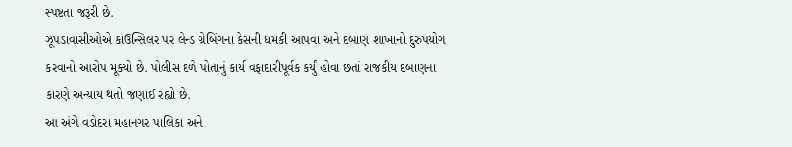સ્પષ્ટતા જરૂરી છે.
ઝૂપડાવાસીઓએ કાઉન્સિલર પર લેન્ડ ગ્રેબિંગના કેસની ધમકી આપવા અને દબાણ શાખાનો દુરુપયોગ કરવાનો આરોપ મૂક્યો છે. પોલીસ દળે પોતાનું કાર્ય વફાદારીપૂર્વક કર્યું હોવા છતાં રાજકીય દબાણના કારણે અન્યાય થતો જણાઈ રહ્યો છે.
આ અંગે વડોદરા મહાનગર પાલિકા અને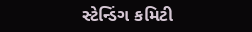સ્ટેન્ડિંગ કમિટી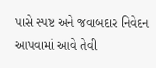પાસે સ્પષ્ટ અને જવાબદાર નિવેદન આપવામાં આવે તેવી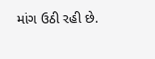માંગ ઉઠી રહી છે.